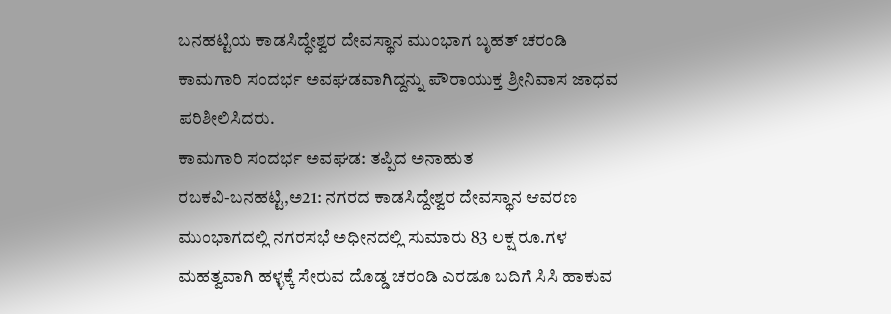ಬನಹಟ್ಟಿಯ ಕಾಡಸಿದ್ಧೇಶ್ವರ ದೇವಸ್ಥಾನ ಮುಂಭಾಗ ಬೃಹತ್ ಚರಂಡಿ ಕಾಮಗಾರಿ ಸಂದರ್ಭ ಅವಘಡವಾಗಿದ್ದನ್ನು ಪೌರಾಯುಕ್ತ ಶ್ರೀನಿವಾಸ ಜಾಧವ ಪರಿಶೀಲಿಸಿದರು.
ಕಾಮಗಾರಿ ಸಂದರ್ಭ ಅವಘಡ: ತಪ್ಪಿದ ಅನಾಹುತ
ರಬಕವಿ-ಬನಹಟ್ಟಿ,ಅ21: ನಗರದ ಕಾಡಸಿದ್ದೇಶ್ವರ ದೇವಸ್ಥಾನ ಆವರಣ ಮುಂಭಾಗದಲ್ಲಿ ನಗರಸಭೆ ಅಧೀನದಲ್ಲಿ ಸುಮಾರು 83 ಲಕ್ಷ ರೂ.ಗಳ ಮಹತ್ವವಾಗಿ ಹಳ್ಳಕ್ಕೆ ಸೇರುವ ದೊಡ್ಡ ಚರಂಡಿ ಎರಡೂ ಬದಿಗೆ ಸಿಸಿ ಹಾಕುವ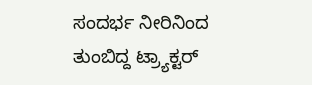ಸಂದರ್ಭ ನೀರಿನಿಂದ ತುಂಬಿದ್ದ ಟ್ರ್ಯಾಕ್ಟರ್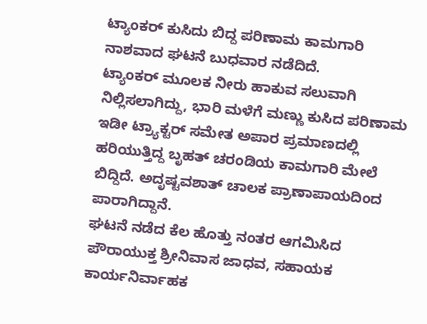ಟ್ಯಾಂಕರ್ ಕುಸಿದು ಬಿದ್ದ ಪರಿಣಾಮ ಕಾಮಗಾರಿ ನಾಶವಾದ ಘಟನೆ ಬುಧವಾರ ನಡೆದಿದೆ.
ಟ್ಯಾಂಕರ್ ಮೂಲಕ ನೀರು ಹಾಕುವ ಸಲುವಾಗಿ ನಿಲ್ಲಿಸಲಾಗಿದ್ದು, ಭಾರಿ ಮಳೆಗೆ ಮಣ್ಣು ಕುಸಿದ ಪರಿಣಾಮ ಇಡೀ ಟ್ರ್ಯಾಕ್ಟರ್ ಸಮೇತ ಅಪಾರ ಪ್ರಮಾಣದಲ್ಲಿ ಹರಿಯುತ್ತಿದ್ದ ಬೃಹತ್ ಚರಂಡಿಯ ಕಾಮಗಾರಿ ಮೇಲೆ ಬಿದ್ದಿದೆ. ಅದೃಷ್ಟವಶಾತ್ ಚಾಲಕ ಪ್ರಾಣಾಪಾಯದಿಂದ ಪಾರಾಗಿದ್ದಾನೆ.
ಘಟನೆ ನಡೆದ ಕೆಲ ಹೊತ್ತು ನಂತರ ಆಗಮಿಸಿದ ಪೌರಾಯುಕ್ತ ಶ್ರೀನಿವಾಸ ಜಾಧವ, ಸಹಾಯಕ ಕಾರ್ಯನಿರ್ವಾಹಕ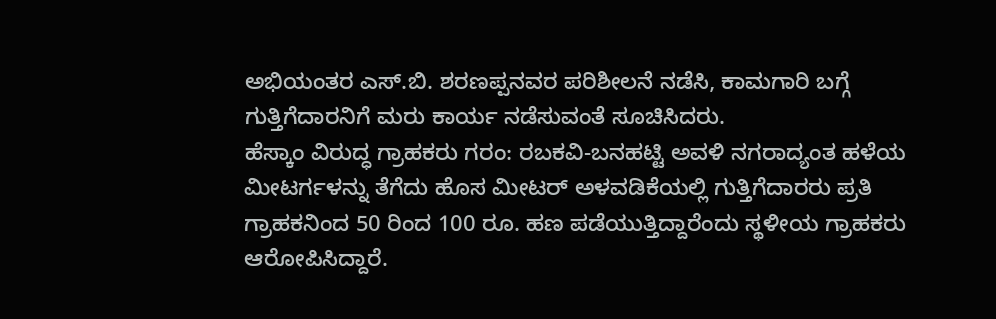ಅಭಿಯಂತರ ಎಸ್.ಬಿ. ಶರಣಪ್ಪನವರ ಪರಿಶೀಲನೆ ನಡೆಸಿ, ಕಾಮಗಾರಿ ಬಗ್ಗೆ ಗುತ್ತಿಗೆದಾರನಿಗೆ ಮರು ಕಾರ್ಯ ನಡೆಸುವಂತೆ ಸೂಚಿಸಿದರು.
ಹೆಸ್ಕಾಂ ವಿರುದ್ಧ ಗ್ರಾಹಕರು ಗರಂ: ರಬಕವಿ-ಬನಹಟ್ಟಿ ಅವಳಿ ನಗರಾದ್ಯಂತ ಹಳೆಯ ಮೀಟರ್ಗಳನ್ನು ತೆಗೆದು ಹೊಸ ಮೀಟರ್ ಅಳವಡಿಕೆಯಲ್ಲಿ ಗುತ್ತಿಗೆದಾರರು ಪ್ರತಿ ಗ್ರಾಹಕನಿಂದ 50 ರಿಂದ 100 ರೂ. ಹಣ ಪಡೆಯುತ್ತಿದ್ದಾರೆಂದು ಸ್ಥಳೀಯ ಗ್ರಾಹಕರು ಆರೋಪಿಸಿದ್ದಾರೆ.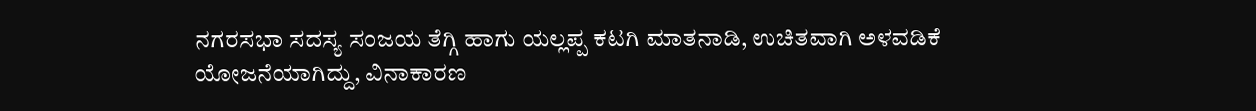ನಗರಸಭಾ ಸದಸ್ಯ ಸಂಜಯ ತೆಗ್ಗಿ ಹಾಗು ಯಲ್ಲಪ್ಪ ಕಟಗಿ ಮಾತನಾಡಿ, ಉಚಿತವಾಗಿ ಅಳವಡಿಕೆ ಯೋಜನೆಯಾಗಿದ್ದು, ವಿನಾಕಾರಣ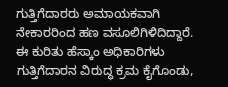ಗುತ್ತಿಗೆದಾರರು ಅಮಾಯಕವಾಗಿ ನೇಕಾರರಿಂದ ಹಣ ವಸೂಲಿಗಿಳಿದಿದ್ದಾರೆ. ಈ ಕುರಿತು ಹೆಸ್ಕಾಂ ಅಧಿಕಾರಿಗಳು ಗುತ್ತಿಗೆದಾರನ ವಿರುದ್ಧ ಕ್ರಮ ಕೈಗೊಂಡು,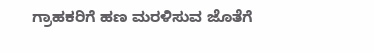ಗ್ರಾಹಕರಿಗೆ ಹಣ ಮರಳಿಸುವ ಜೊತೆಗೆ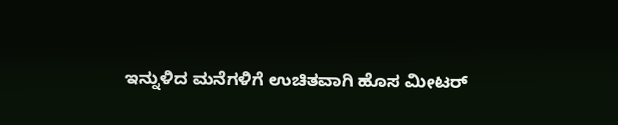ಇನ್ನುಳಿದ ಮನೆಗಳಿಗೆ ಉಚಿತವಾಗಿ ಹೊಸ ಮೀಟರ್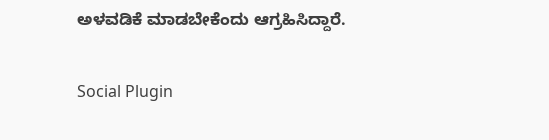ಅಳವಡಿಕೆ ಮಾಡಬೇಕೆಂದು ಆಗ್ರಹಿಸಿದ್ದಾರೆ.

Social Plugin